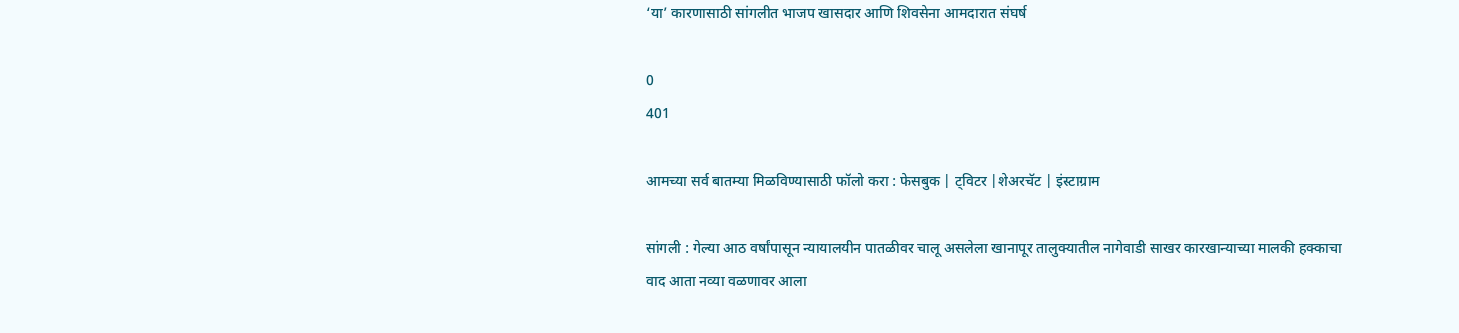‘या’ कारणासाठी सांगलीत भाजप खासदार आणि शिवसेना आमदारात संघर्ष

0
401

आमच्या सर्व बातम्या मिळविण्यासाठी फॉलो करा : फेसबुक | ट्विटर |शेअरचॅट | इंस्टाग्राम

सांगली : गेल्या आठ वर्षांपासून न्यायालयीन पातळीवर चालू असलेला खानापूर तालुक्यातील नागेवाडी साखर कारखान्याच्या मालकी हक्काचा वाद आता नव्या वळणावर आला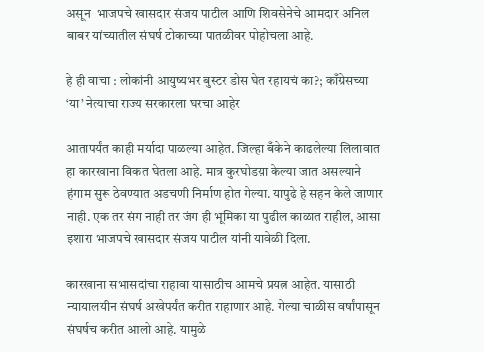असून  भाजपचे खासदार संजय पाटील आणि शिवसेनेचे आमदार अनिल बाबर यांच्यातील संघर्ष टोकाच्या पातळीवर पोहोचला आहे.

हे ही वाचा : लोकांनी आयुष्यभर बुस्टर डोस घेत रहायचं का?; काँग्रेसच्या ‘या’ नेत्याचा राज्य सरकारला घरचा आहेर

आतापर्यंत काही मर्यादा पाळल्या आहेत. जिल्हा बँकेने काढलेल्या लिलावात हा कारखाना विकत घेतला आहे. मात्र कुरघोडय़ा केल्या जात असल्याने हंगाम सुरू ठेवण्यात अडचणी निर्माण होत गेल्या. यापुढे हे सहन केले जाणार नाही. एक तर संग नाही तर जंग ही भूमिका या पुढील काळात राहील, आसा इशारा भाजपचे खासदार संजय पाटील यांनी यावेळी दिला.

कारखाना सभासदांचा राहावा यासाठीच आमचे प्रयत्न आहेत. यासाठी न्यायालयीन संघर्ष अखेपर्यंत करीत राहाणार आहे. गेल्या चाळीस वर्षांपासून संघर्षच करीत आलो आहे. यामुळे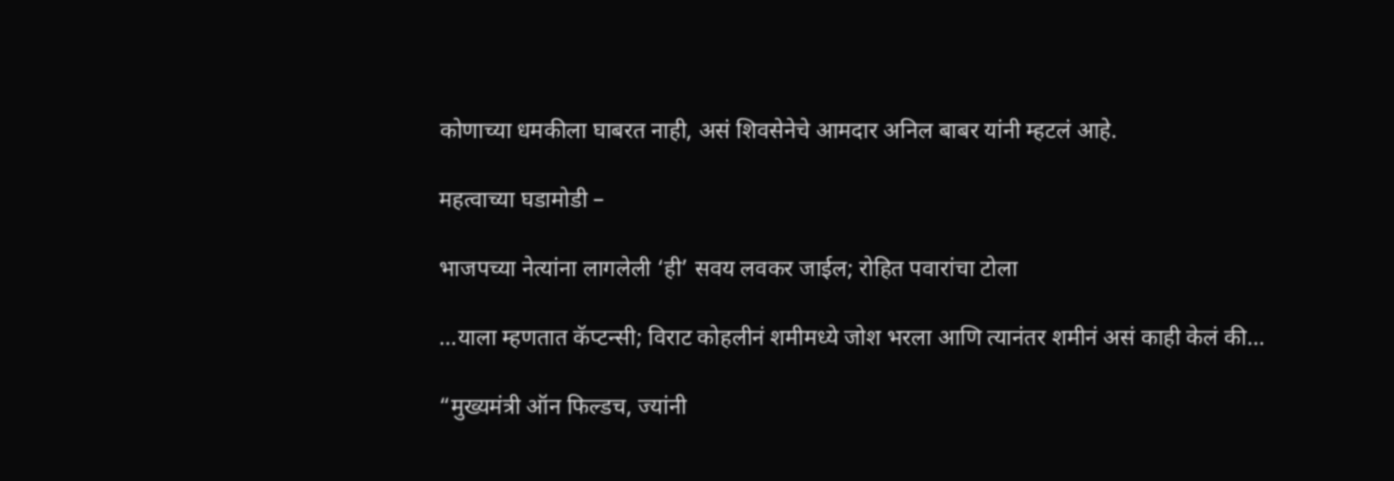कोणाच्या धमकीला घाबरत नाही, असं शिवसेनेचे आमदार अनिल बाबर यांनी म्हटलं आहे.

महत्वाच्या घडामोडी –

भाजपच्या नेत्यांना लागलेली ‘ही’ सवय लवकर जाईल; रोहित पवारांचा टोला

…याला म्हणतात कॅप्टन्सी; विराट कोहलीनं शमीमध्ये जोश भरला आणि त्यानंतर शमीनं असं काही केलं की…

“मुख्यमंत्री ऑन फिल्डच, ज्यांनी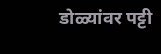डोळ्यांवर पट्टी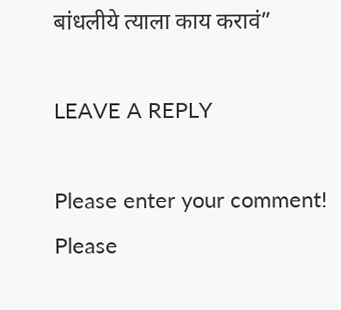बांधलीये त्याला काय करावं”

LEAVE A REPLY

Please enter your comment!
Please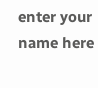enter your name here